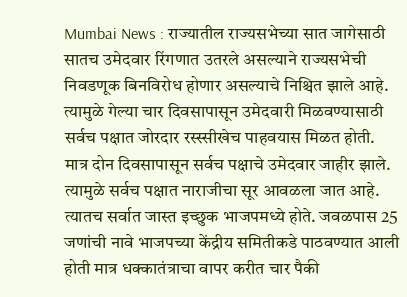Mumbai News : राज्यातील राज्यसभेच्या सात जागेसाठी सातच उमेदवार रिंगणात उतरले असल्याने राज्यसभेची निवडणूक बिनविरोध होणार असल्याचे निश्चित झाले आहे. त्यामुळे गेल्या चार दिवसापासून उमेदवारी मिळवण्यासाठी सर्वच पक्षात जोरदार रस्स्सीखेच पाहवयास मिळत होती. मात्र दोन दिवसापासून सर्वच पक्षाचे उमेदवार जाहीर झाले. त्यामुळे सर्वच पक्षात नाराजीचा सूर आवळला जात आहे. त्यातच सर्वात जास्त इच्छुक भाजपमध्ये होते. जवळपास 25 जणांची नावे भाजपच्या केंद्रीय समितीकडे पाठवण्यात आली होती मात्र धक्कातंत्राचा वापर करीत चार पैकी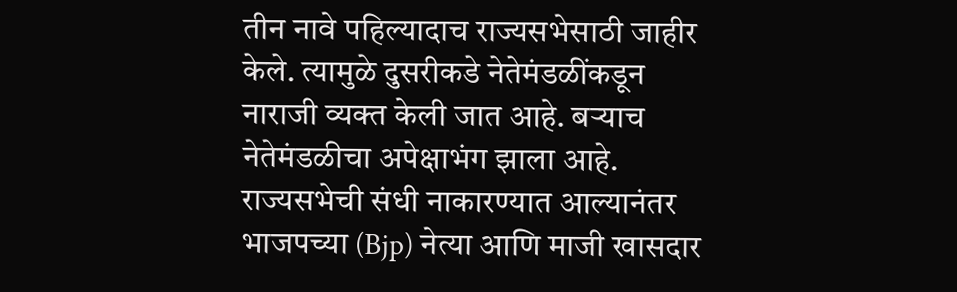तीन नावे पहिल्यादाच राज्यसभेसाठी जाहीर केले. त्यामुळे दुसरीकडे नेतेमंडळींकडून नाराजी व्यक्त केली जात आहे. बऱ्याच नेतेमंडळीचा अपेक्षाभंग झाला आहे.
राज्यसभेची संधी नाकारण्यात आल्यानंतर भाजपच्या (Bjp) नेत्या आणि माजी खासदार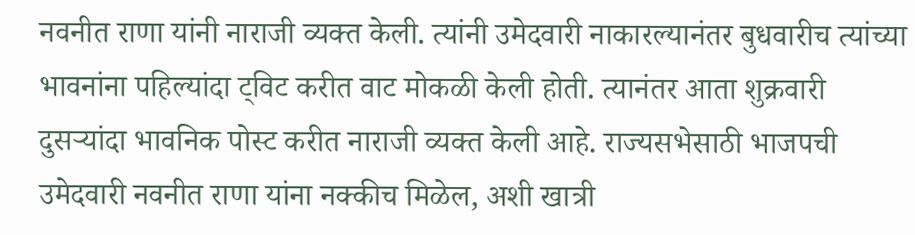नवनीत राणा यांनी नाराजी व्यक्त केली. त्यांनी उमेदवारी नाकारल्यानंतर बुधवारीच त्यांच्या भावनांना पहिल्यांदा ट्विट करीत वाट मोकळी केली होती. त्यानंतर आता शुक्रवारी दुसऱ्यांदा भावनिक पोस्ट करीत नाराजी व्यक्त केली आहे. राज्यसभेसाठी भाजपची उमेदवारी नवनीत राणा यांना नक्कीच मिळेल, अशी खात्री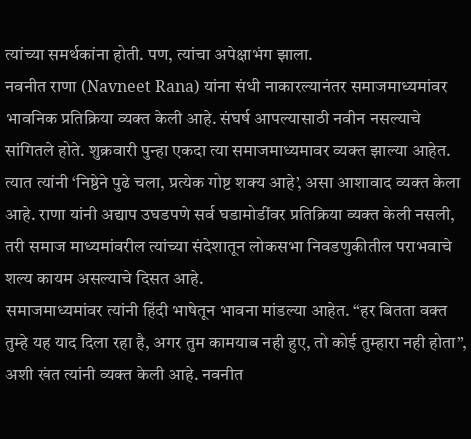त्यांच्या समर्थकांना होती. पण, त्यांचा अपेक्षाभंग झाला.
नवनीत राणा (Navneet Rana) यांना संधी नाकारल्यानंतर समाजमाध्यमांवर भावनिक प्रतिक्रिया व्यक्त केली आहे. संघर्ष आपल्यासाठी नवीन नसल्याचे सांगितले होते. शुक्रवारी पुन्हा एकदा त्या समाजमाध्यमावर व्यक्त झाल्या आहेत. त्यात त्यांनी ‘निष्ठेने पुढे चला, प्रत्येक गोष्ट शक्य आहे’, असा आशावाद व्यक्त केला आहे. राणा यांनी अद्याप उघडपणे सर्व घडामोडींवर प्रतिक्रिया व्यक्त केली नसली, तरी समाज माध्यमांवरील त्यांच्या संदेशातून लोकसभा निवडणुकीतील पराभवाचे शल्य कायम असल्याचे दिसत आहे.
समाजमाध्यमांवर त्यांनी हिंदी भाषेतून भावना मांडल्या आहेत. “हर बितता वक्त तुम्हे यह याद दिला रहा है, अगर तुम कामयाब नही हुए, तो कोई तुम्हारा नही होता”, अशी खंत त्यांनी व्यक्त केली आहे. नवनीत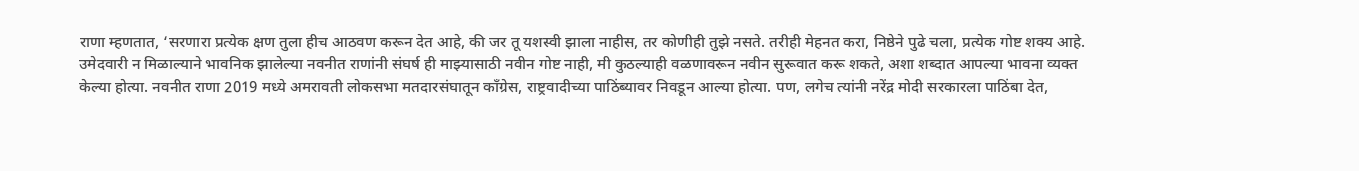राणा म्हणतात, ‘सरणारा प्रत्येक क्षण तुला हीच आठवण करून देत आहे, की जर तू यशस्वी झाला नाहीस, तर कोणीही तुझे नसते. तरीही मेहनत करा, निष्ठेने पुढे चला, प्रत्येक गोष्ट शक्य आहे.
उमेदवारी न मिळाल्याने भावनिक झालेल्या नवनीत राणांनी संघर्ष ही माझ्यासाठी नवीन गोष्ट नाही, मी कुठल्याही वळणावरून नवीन सुरूवात करू शकते, अशा शब्दात आपल्या भावना व्यक्त केल्या होत्या. नवनीत राणा 2019 मध्ये अमरावती लोकसभा मतदारसंघातून काँग्रेस, राष्ट्रवादीच्या पाठिंब्यावर निवडून आल्या होत्या. पण, लगेच त्यांनी नरेंद्र मोदी सरकारला पाठिंबा देत,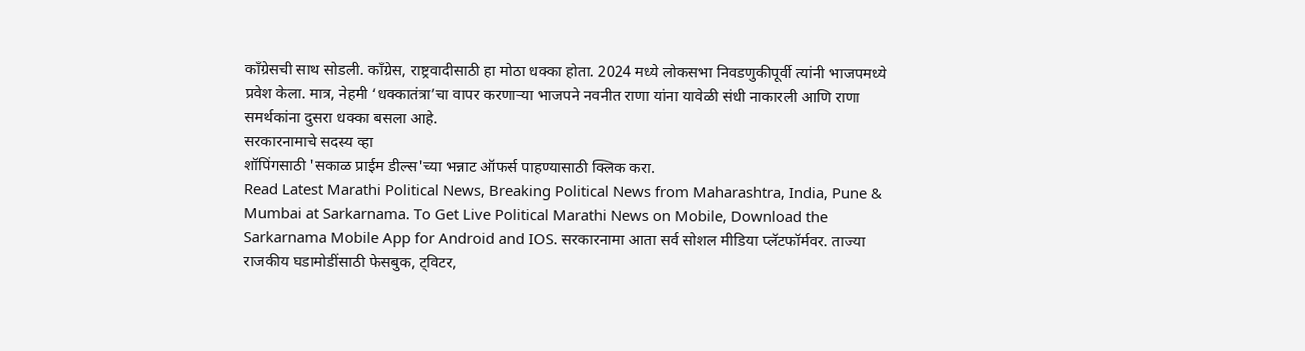काँग्रेसची साथ सोडली. काँग्रेस, राष्ट्रवादीसाठी हा मोठा धक्का होता. 2024 मध्ये लोकसभा निवडणुकीपूर्वी त्यांनी भाजपमध्ये प्रवेश केला. मात्र, नेहमी ‘धक्कातंत्रा’चा वापर करणाऱ्या भाजपने नवनीत राणा यांना यावेळी संधी नाकारली आणि राणा समर्थकांना दुसरा धक्का बसला आहे.
सरकारनामाचे सदस्य व्हा
शॉपिंगसाठी 'सकाळ प्राईम डील्स'च्या भन्नाट ऑफर्स पाहण्यासाठी क्लिक करा.
Read Latest Marathi Political News, Breaking Political News from Maharashtra, India, Pune & Mumbai at Sarkarnama. To Get Live Political Marathi News on Mobile, Download the Sarkarnama Mobile App for Android and IOS. सरकारनामा आता सर्व सोशल मीडिया प्लॅटफॉर्मवर. ताज्या राजकीय घडामोडींसाठी फेसबुक, ट्विटर,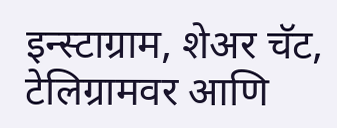इन्स्टाग्राम, शेअर चॅट, टेलिग्रामवर आणि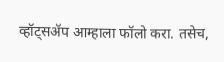व्हॉट्सॲप आम्हाला फॉलो करा. तसेच,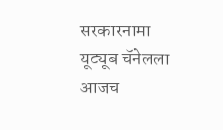सरकारनामा यूट्यूब चॅनेलला आजच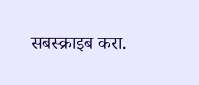सबस्क्राइब करा.